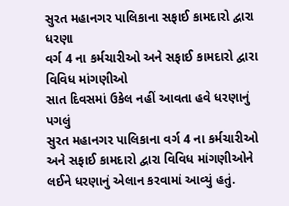સુરત મહાનગર પાલિકાના સફાઈ કામદારો દ્વારા ધરણા
વર્ગ 4 ના કર્મચારીઓ અને સફાઈ કામદારો દ્વારા વિવિધ માંગણીઓ
સાત દિવસમાં ઉકેલ નહીં આવતા હવે ધરણાનું પગલું
સુરત મહાનગર પાલિકાના વર્ગ 4 ના કર્મચારીઓ અને સફાઈ કામદારો દ્વારા વિવિધ માંગણીઓને લઈને ધરણાનું એલાન કરવામાં આવ્યું હતું.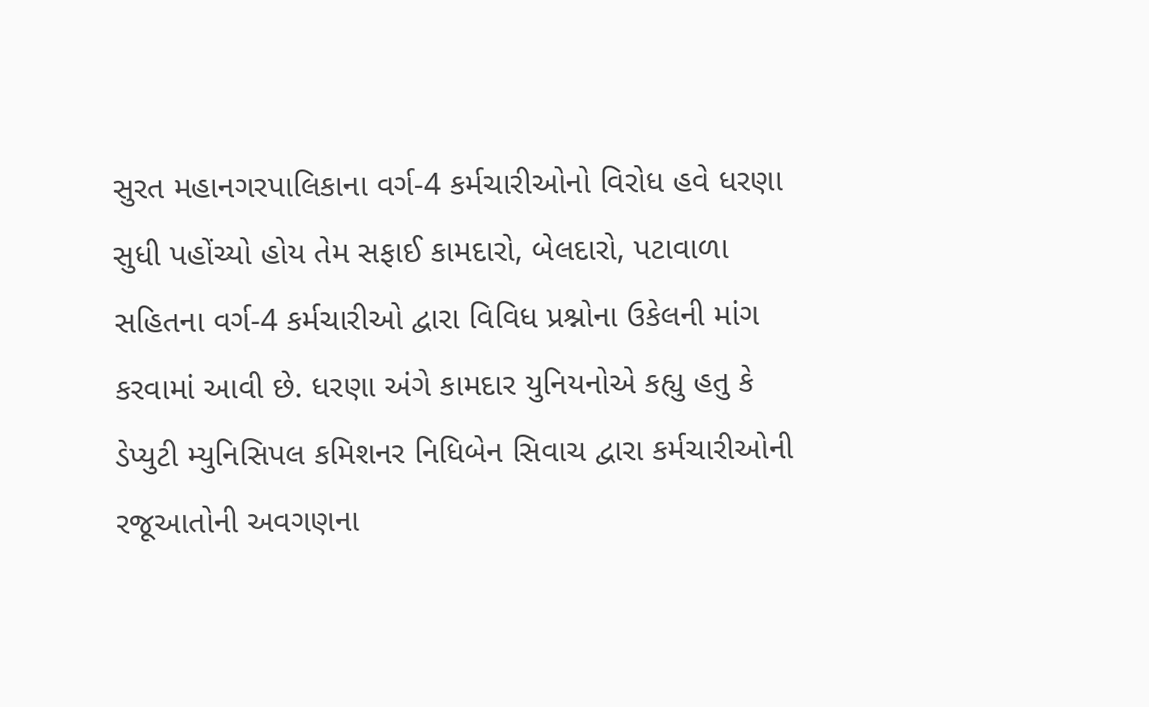સુરત મહાનગરપાલિકાના વર્ગ-4 કર્મચારીઓનો વિરોધ હવે ધરણા સુધી પહોંચ્યો હોય તેમ સફાઈ કામદારો, બેલદારો, પટાવાળા સહિતના વર્ગ-4 કર્મચારીઓ દ્વારા વિવિધ પ્રશ્નોના ઉકેલની માંગ કરવામાં આવી છે. ધરણા અંગે કામદાર યુનિયનોએ કહ્યુ હતુ કે ડેપ્યુટી મ્યુનિસિપલ કમિશનર નિધિબેન સિવાચ દ્વારા કર્મચારીઓની રજૂઆતોની અવગણના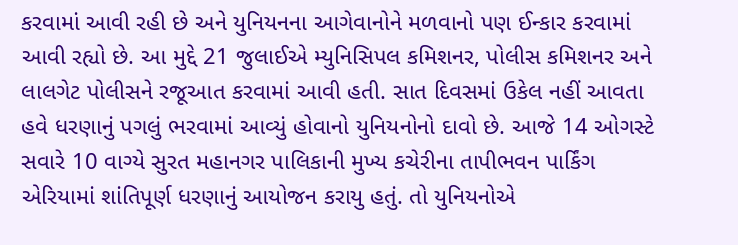કરવામાં આવી રહી છે અને યુનિયનના આગેવાનોને મળવાનો પણ ઈન્કાર કરવામાં આવી રહ્યો છે. આ મુદ્દે 21 જુલાઈએ મ્યુનિસિપલ કમિશનર, પોલીસ કમિશનર અને લાલગેટ પોલીસને રજૂઆત કરવામાં આવી હતી. સાત દિવસમાં ઉકેલ નહીં આવતા હવે ધરણાનું પગલું ભરવામાં આવ્યું હોવાનો યુનિયનોનો દાવો છે. આજે 14 ઓગસ્ટે સવારે 10 વાગ્યે સુરત મહાનગર પાલિકાની મુખ્ય કચેરીના તાપીભવન પાર્કિંગ એરિયામાં શાંતિપૂર્ણ ધરણાનું આયોજન કરાયુ હતું. તો યુનિયનોએ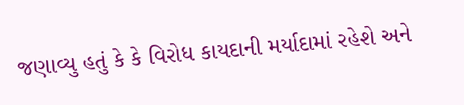જણાવ્યુ હતું કે કે વિરોધ કાયદાની મર્યાદામાં રહેશે અને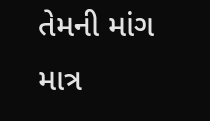તેમની માંગ માત્ર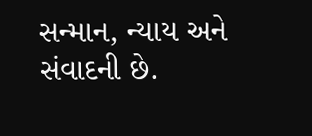સન્માન, ન્યાય અને સંવાદની છે.